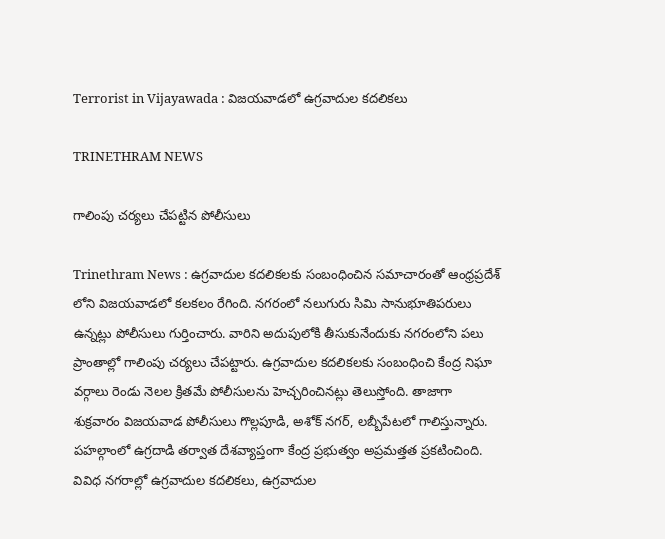Terrorist in Vijayawada : విజయవాడలో ఉగ్రవాదుల కదలికలు

TRINETHRAM NEWS

గాలింపు చర్యలు చేపట్టిన పోలీసులు

Trinethram News : ఉగ్రవాదుల కదలికలకు సంబంధించిన సమాచారంతో ఆంధ్రప్రదేశ్ లోని విజయవాడలో కలకలం రేగింది. నగరంలో నలుగురు సిమి సానుభూతిపరులు ఉన్నట్లు పోలీసులు గుర్తించారు. వారిని అదుపులోకి తీసుకునేందుకు నగరంలోని పలు ప్రాంతాల్లో గాలింపు చర్యలు చేపట్టారు. ఉగ్రవాదుల కదలికలకు సంబంధించి కేంద్ర నిఘా వర్గాలు రెండు నెలల క్రితమే పోలీసులను హెచ్చరించినట్లు తెలుస్తోంది. తాజాగా శుక్రవారం విజయవాడ పోలీసులు గొల్లపూడి, అశోక్ నగర్, లబ్బీపేటలో గాలిస్తున్నారు. పహల్గాంలో ఉగ్రదాడి తర్వాత దేశవ్యాప్తంగా కేంద్ర ప్రభుత్వం అప్రమత్తత ప్రకటించింది. వివిధ నగరాల్లో ఉగ్రవాదుల కదలికలు, ఉగ్రవాదుల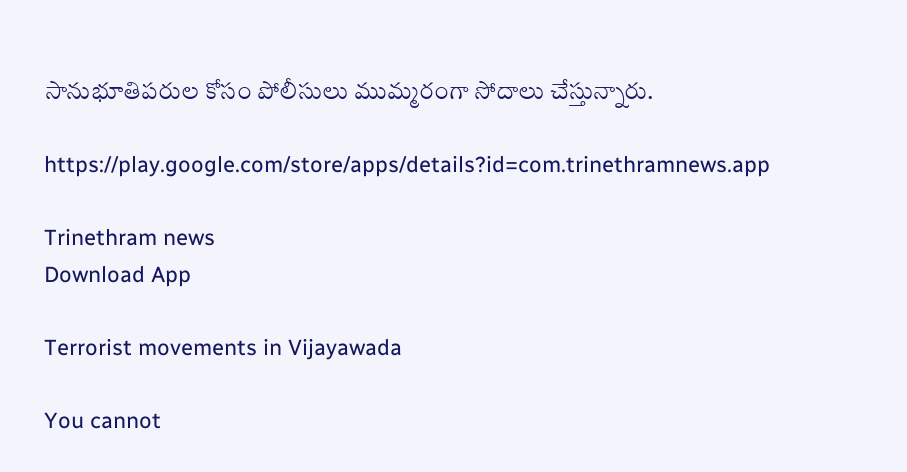సానుభూతిపరుల కోసం పోలీసులు ముమ్మరంగా సోదాలు చేస్తున్నారు.

https://play.google.com/store/apps/details?id=com.trinethramnews.app

Trinethram news
Download App

Terrorist movements in Vijayawada

You cannot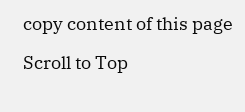copy content of this page

Scroll to Top